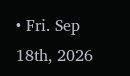• Fri. Sep 18th, 2026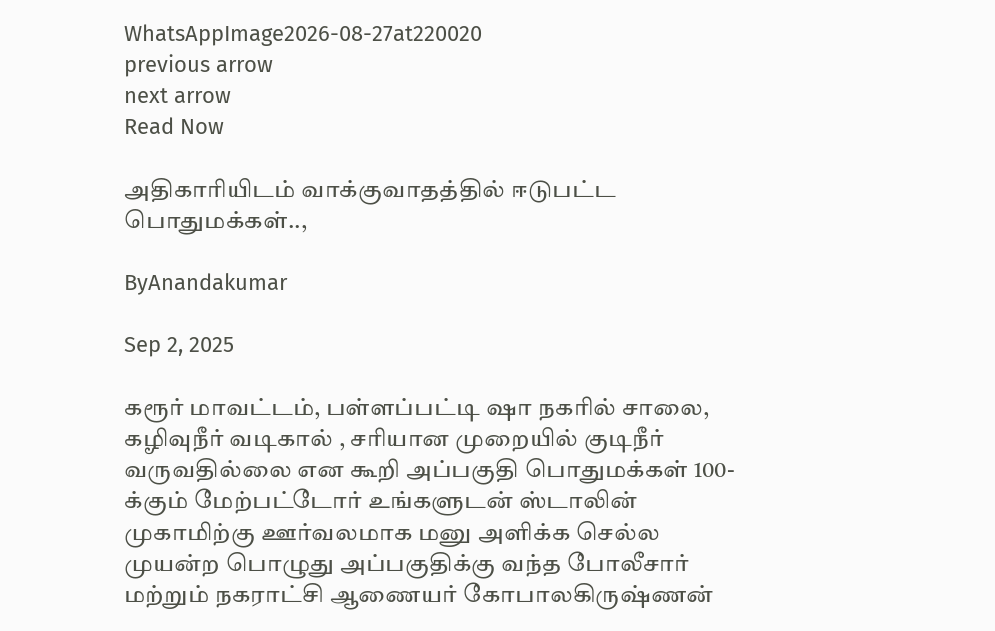WhatsAppImage2026-08-27at220020
previous arrow
next arrow
Read Now

அதிகாரியிடம் வாக்குவாதத்தில் ஈடுபட்ட பொதுமக்கள்..,

ByAnandakumar

Sep 2, 2025

கரூர் மாவட்டம், பள்ளப்பட்டி ஷா நகரில் சாலை, கழிவுநீர் வடிகால் , சரியான முறையில் குடிநீர் வருவதில்லை என கூறி அப்பகுதி பொதுமக்கள் 100-க்கும் மேற்பட்டோர் உங்களுடன் ஸ்டாலின் முகாமிற்கு ஊர்வலமாக மனு அளிக்க செல்ல முயன்ற பொழுது அப்பகுதிக்கு வந்த போலீசார் மற்றும் நகராட்சி ஆணையர் கோபாலகிருஷ்ணன்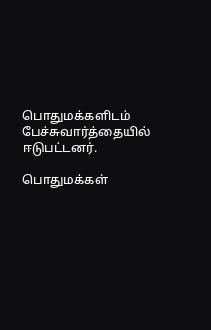பொதுமக்களிடம் பேச்சுவார்த்தையில் ஈடுபட்டனர்.

பொதுமக்கள்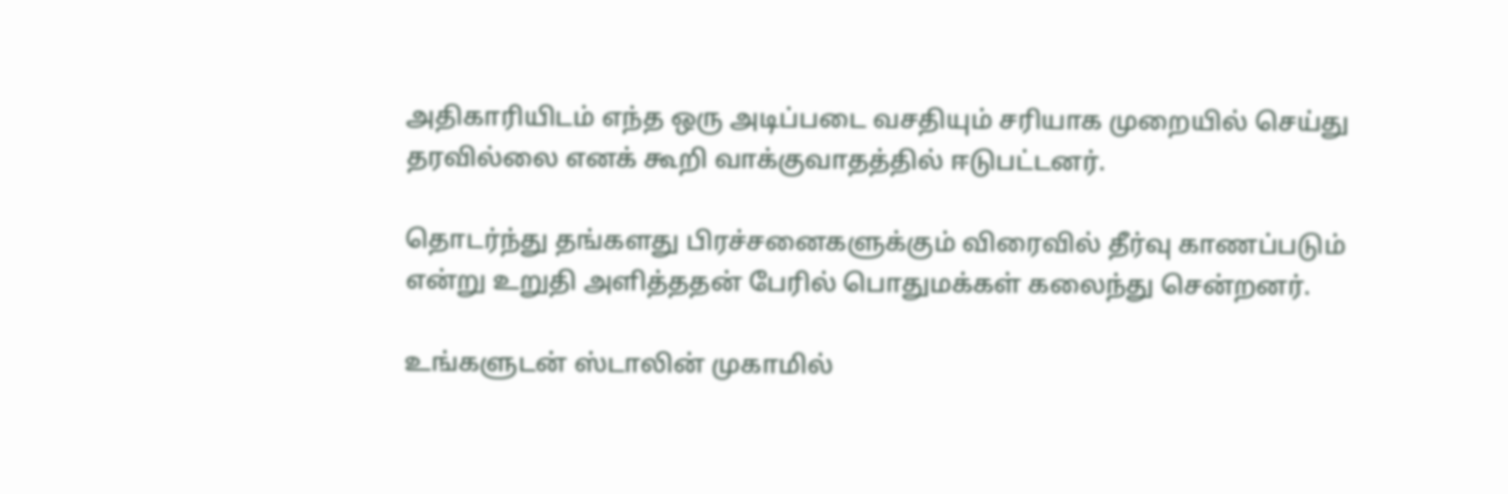அதிகாரியிடம் எந்த ஒரு அடிப்படை வசதியும் சரியாக முறையில் செய்து தரவில்லை எனக் கூறி வாக்குவாதத்தில் ஈடுபட்டனர்.

தொடர்ந்து தங்களது பிரச்சனைகளுக்கும் விரைவில் தீர்வு காணப்படும் என்று உறுதி அளித்ததன் பேரில் பொதுமக்கள் கலைந்து சென்றனர்.

உங்களுடன் ஸ்டாலின் முகாமில்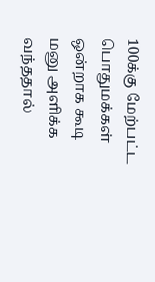100க்கு மேற்பட்ட பொதுமக்கள் ஒன்றாக கூடி மனு அளிக்க வந்ததால்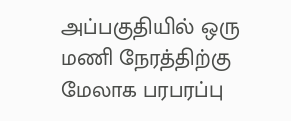அப்பகுதியில் ஒரு மணி நேரத்திற்கு மேலாக பரபரப்பு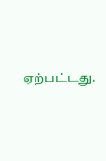ஏற்பட்டது.